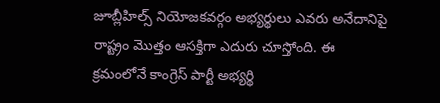జూబ్లీహిల్స్ నియోజకవర్గం అభ్యర్థులు ఎవరు అనేదానిపై రాష్ట్రం మొత్తం ఆసక్తిగా ఎదురు చూస్తోంది. ఈ క్రమంలోనే కాంగ్రెస్ పార్టీ అభ్యర్థి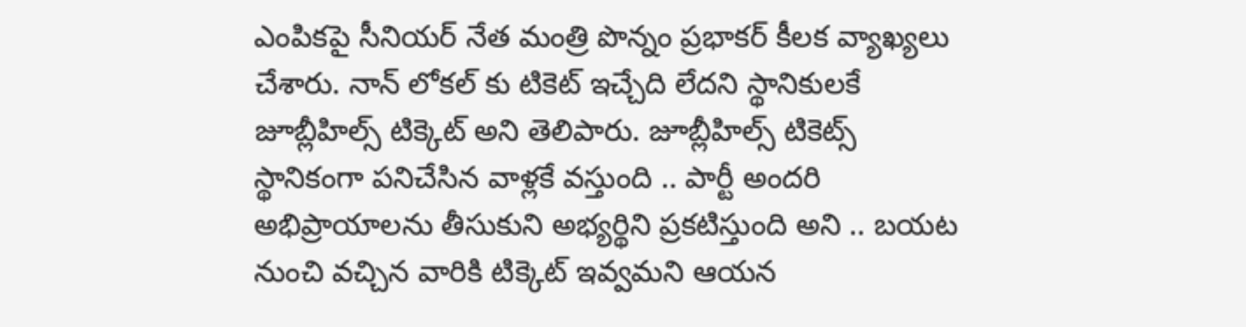ఎంపికపై సీనియర్ నేత మంత్రి పొన్నం ప్రభాకర్ కీలక వ్యాఖ్యలు చేశారు. నాన్ లోకల్ కు టికెట్ ఇచ్చేది లేదని స్థానికులకే జూబ్లీహిల్స్ టిక్కెట్ అని తెలిపారు. జూబ్లీహిల్స్ టికెట్స్ స్థానికంగా పనిచేసిన వాళ్లకే వస్తుంది .. పార్టీ అందరి అభిప్రాయాలను తీసుకుని అభ్యర్థిని ప్రకటిస్తుంది అని .. బయట నుంచి వచ్చిన వారికి టిక్కెట్ ఇవ్వమని ఆయన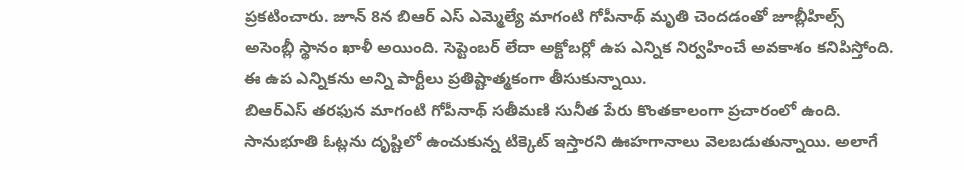ప్రకటించారు. జూన్ 8న బిఆర్ ఎస్ ఎమ్మెల్యే మాగంటి గోపీనాథ్ మృతి చెందడంతో జూబ్లీహిల్స్ అసెంబ్లీ స్థానం ఖాళీ అయింది. సెప్టెంబర్ లేదా అక్టోబర్లో ఉప ఎన్నిక నిర్వహించే అవకాశం కనిపిస్తోంది. ఈ ఉప ఎన్నికను అన్ని పార్టీలు ప్రతిష్టాత్మకంగా తీసుకున్నాయి.
బిఆర్ఎస్ తరఫున మాగంటి గోపీనాథ్ సతీమణి సునీత పేరు కొంతకాలంగా ప్రచారంలో ఉంది. సానుభూతి ఓట్లను దృష్టిలో ఉంచుకున్న టిక్కెట్ ఇస్తారని ఊహగానాలు వెలబడుతున్నాయి. అలాగే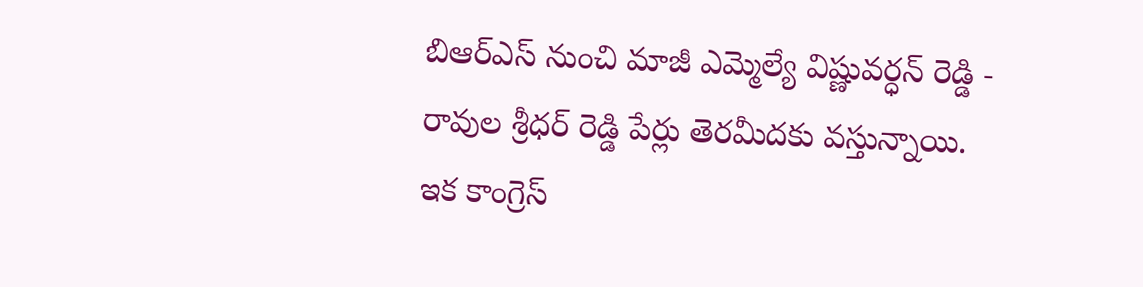బిఆర్ఎస్ నుంచి మాజీ ఎమ్మెల్యే విష్ణువర్ధన్ రెడ్డి - రావుల శ్రీధర్ రెడ్డి పేర్లు తెరమీదకు వస్తున్నాయి. ఇక కాంగ్రెస్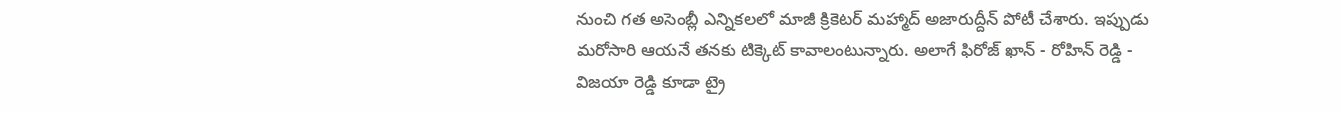నుంచి గత అసెంబ్లీ ఎన్నికలలో మాజీ క్రికెటర్ మహ్మాద్ అజారుద్దీన్ పోటీ చేశారు. ఇప్పుడు మరోసారి ఆయనే తనకు టిక్కెట్ కావాలంటున్నారు. అలాగే ఫిరోజ్ ఖాన్ - రోహిన్ రెడ్డి - విజయా రెడ్డి కూడా ట్రై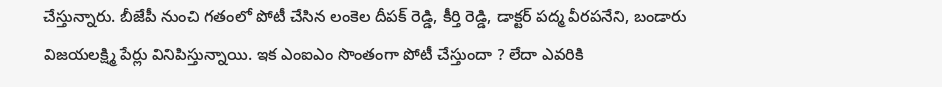చేస్తున్నారు. బీజేపీ నుంచి గతంలో పోటీ చేసిన లంకెల దీపక్ రెడ్డి, కీర్తి రెడ్డి, డాక్టర్ పద్మ వీరపనేని, బండారు విజయలక్ష్మి పేర్లు వినిపిస్తున్నాయి. ఇక ఎంఐఎం సొంతంగా పోటీ చేస్తుందా ? లేదా ఎవరికి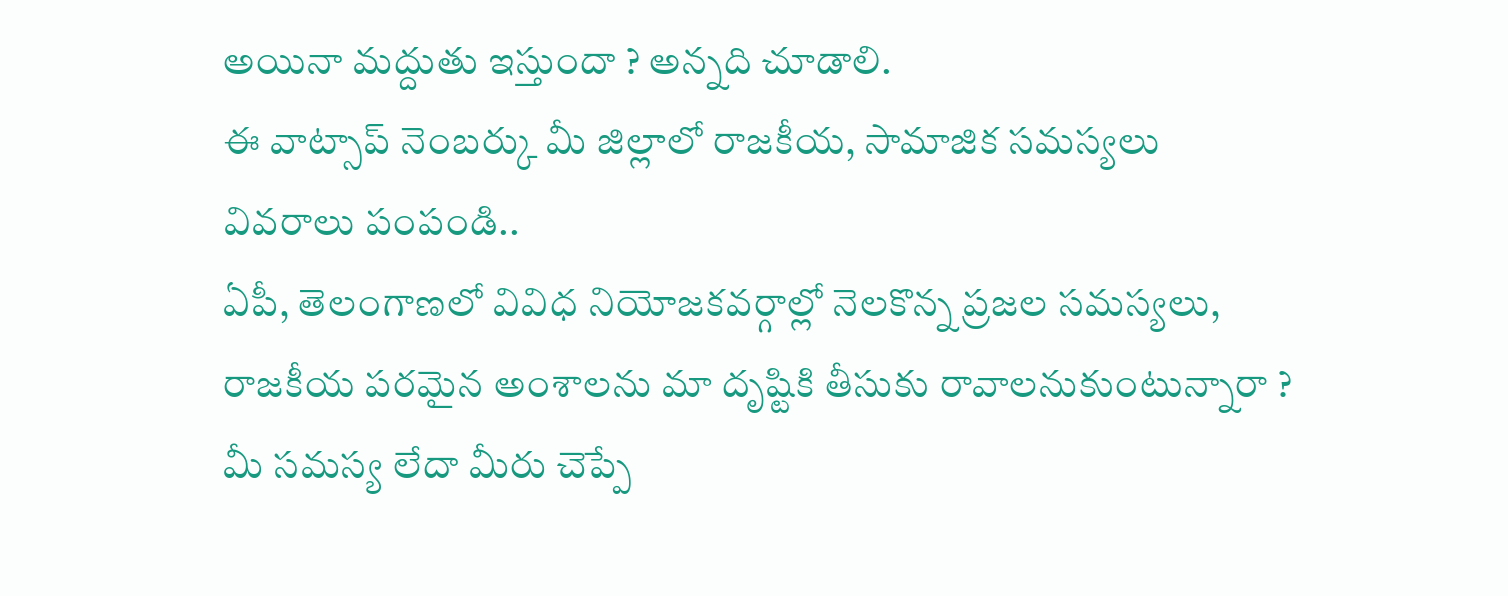అయినా మద్దుతు ఇస్తుందా ? అన్నది చూడాలి.
ఈ వాట్సాప్ నెంబర్కు మీ జిల్లాలో రాజకీయ, సామాజిక సమస్యలు వివరాలు పంపండి..
ఏపీ, తెలంగాణలో వివిధ నియోజకవర్గాల్లో నెలకొన్న ప్రజల సమస్యలు, రాజకీయ పరమైన అంశాలను మా దృష్టికి తీసుకు రావాలనుకుంటున్నారా ? మీ సమస్య లేదా మీరు చెప్పే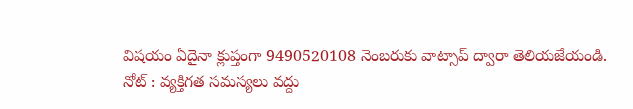విషయం ఏదైనా క్లుప్తంగా 9490520108 నెంబరుకు వాట్సాప్ ద్వారా తెలియజేయండి.
నోట్ : వ్యక్తిగత సమస్యలు వద్దు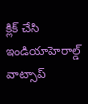క్లిక్ చేసి ఇండియాహెరాల్డ్ వాట్సాప్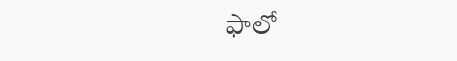ఫాలో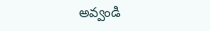అవ్వండి